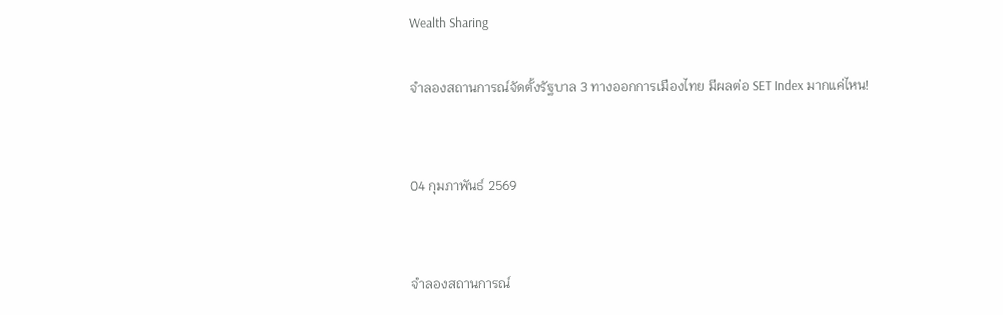Wealth Sharing

จำลองสถานการณ์จัดตั้งรัฐบาล 3 ทางออกการเมืองไทย มีผลต่อ SET Index มากแค่ไหน!


04 กุมภาพันธ์ 2569


จำลองสถานการณ์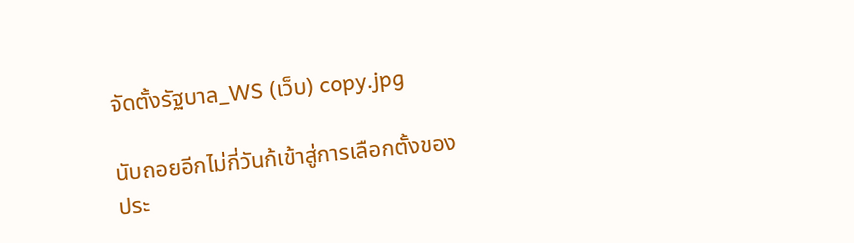จัดตั้งรัฐบาล_WS (เว็บ) copy.jpg

นับถอยอีกไม่กี่วันก้เข้าสู่การเลือกตั้งของประ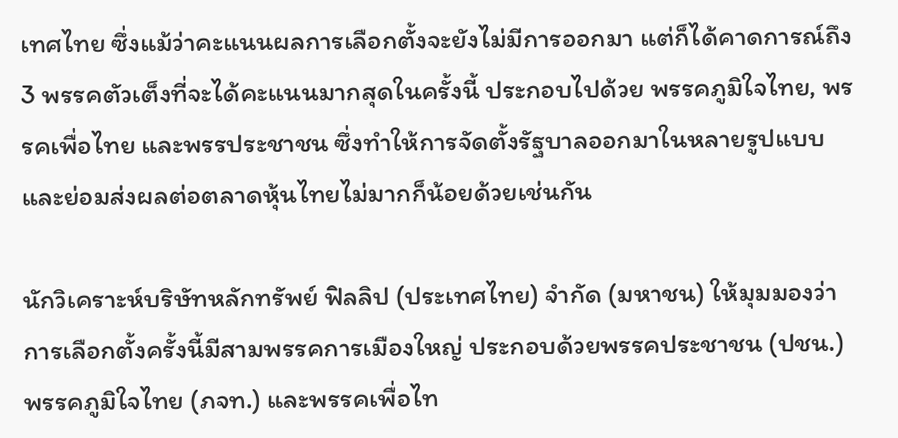เทศไทย ซึ่งแม้ว่าคะแนนผลการเลือกตั้งจะยังไม่มีการออกมา แต่ก็ได้คาดการณ์ถึง 3 พรรคตัวเต็งที่จะได้คะแนนมากสุดในครั้งนี้ ประกอบไปด้วย พรรคภูมิใจไทย, พรรคเพื่อไทย และพรรประชาชน ซึ่งทำให้การจัดตั้งรัฐบาลออกมาในหลายรูปแบบและย่อมส่งผลต่อตลาดหุ้นไทยไม่มากก็น้อยด้วยเช่นกัน

นักวิเคราะห์บริษัทหลักทรัพย์ ฟิลลิป (ประเทศไทย) จำกัด (มหาชน) ให้มุมมองว่า การเลือกตั้งครั้งนี้มีสามพรรคการเมืองใหญ่ ประกอบด้วยพรรคประชาชน (ปชน.) พรรคภูมิใจไทย (ภจท.) และพรรคเพื่อไท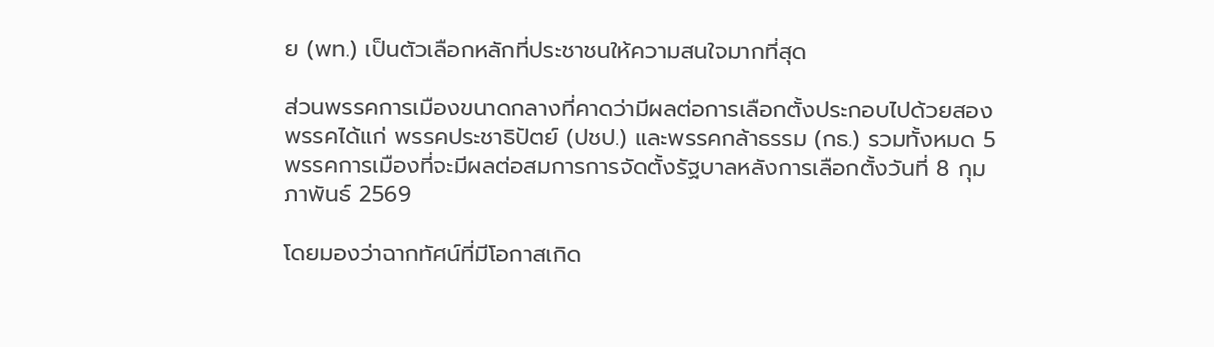ย (พท.) เป็นตัวเลือกหลักที่ประชาชนให้ความสนใจมากที่สุด

ส่วนพรรคการเมืองขนาดกลางที่คาดว่ามีผลต่อการเลือกตั้งประกอบไปด้วยสองพรรคได้แก่ พรรคประชาธิปัตย์ (ปชป.) และพรรคกล้าธรรม (กธ.) รวมทั้งหมด 5 พรรคการเมืองที่จะมีผลต่อสมการการจัดตั้งรัฐบาลหลังการเลือกตั้งวันที่ 8 กุมภาพันธ์ 2569

โดยมองว่าฉากทัศน์ที่มีโอกาสเกิด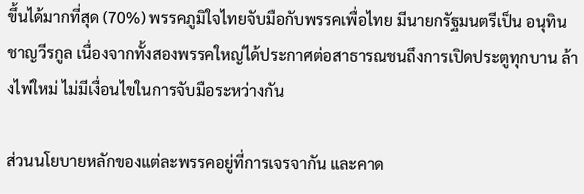ขึ้นได้มากที่สุด (70%) พรรคภูมิใจไทยจับมือกับพรรคเพื่อไทย มีนายกรัฐมนตรีเป็น อนุทิน ชาญวีรกูล เนื่องจากทั้งสองพรรคใหญ่ได้ประกาศต่อสาธารณชนถึงการเปิดประตูทุกบาน ล้างไพ่ใหม่ ไม่มีเงื่อนไขในการจับมือระหว่างกัน

ส่วนนโยบายหลักของแต่ละพรรคอยู่ที่การเจรจากัน และคาด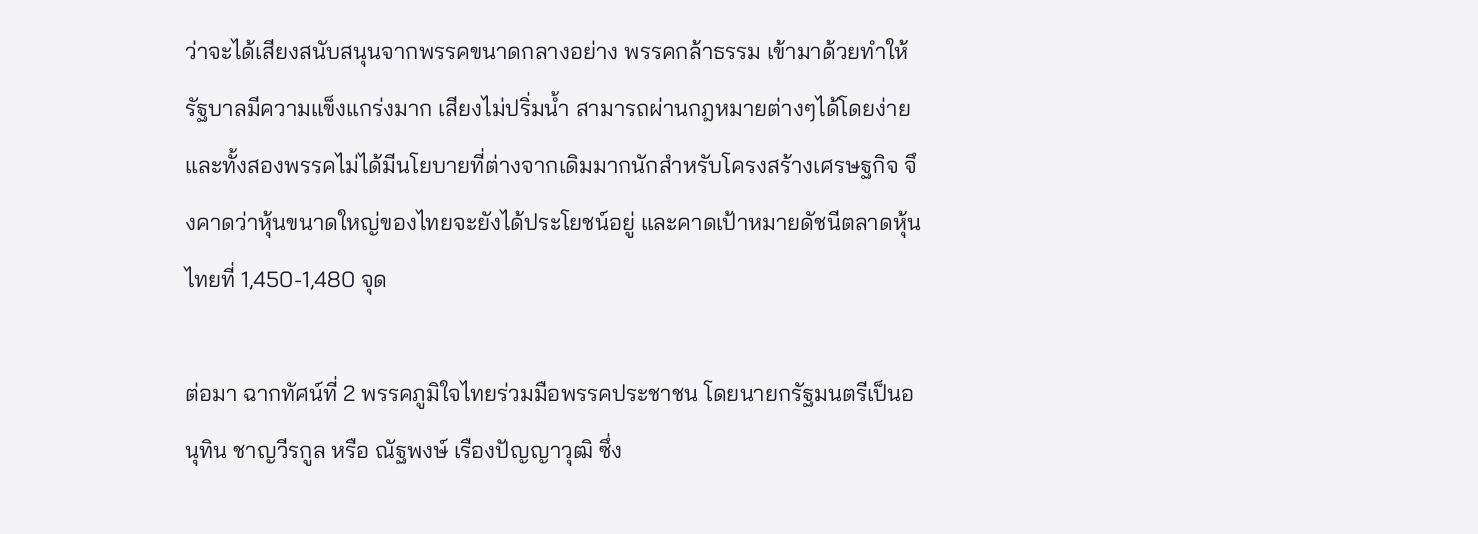ว่าจะได้เสียงสนับสนุนจากพรรคขนาดกลางอย่าง พรรคกล้าธรรม เข้ามาด้วยทำให้รัฐบาลมีความแข็งแกร่งมาก เสียงไม่ปริ่มน้ำ สามารถผ่านกฎหมายต่างๆได้โดยง่าย และทั้งสองพรรคไม่ได้มีนโยบายที่ต่างจากเดิมมากนักสำหรับโครงสร้างเศรษฐกิจ จึงคาดว่าหุ้นขนาดใหญ่ของไทยจะยังได้ประโยชน์อยู่ และคาดเป้าหมายดัชนีตลาดหุ้นไทยที่ 1,450-1,480 จุด

ต่อมา ฉากทัศน์ที่ 2 พรรคภูมิใจไทยร่วมมือพรรคประชาชน โดยนายกรัฐมนตรีเป็นอนุทิน ชาญวีรกูล หรือ ณัฐพงษ์ เรืองปัญญาวุฒิ ซึ่ง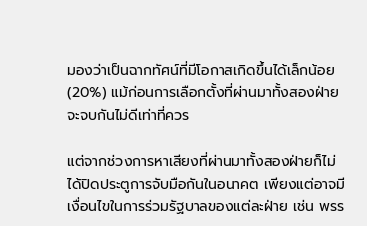มองว่าเป็นฉากทัศน์ที่มีโอกาสเกิดขึ้นได้เล็กน้อย (20%) แม้ก่อนการเลือกตั้งที่ผ่านมาทั้งสองฝ่ายจะจบกันไม่ดีเท่าที่ควร

แต่จากช่วงการหาเสียงที่ผ่านมาทั้งสองฝ่ายก็ไม่ได้ปิดประตูการจับมือกันในอนาคต เพียงแต่อาจมีเงื่อนไขในการร่วมรัฐบาลของแต่ละฝ่าย เช่น พรร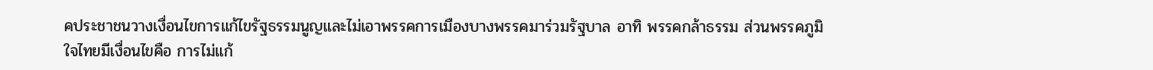คประชาชนวางเงื่อนไขการแก้ไขรัฐธรรมนูญและไม่เอาพรรคการเมืองบางพรรคมาร่วมรัฐบาล อาทิ พรรคกล้าธรรม ส่วนพรรคภูมิใจไทยมีเงื่อนไขคือ การไม่แก้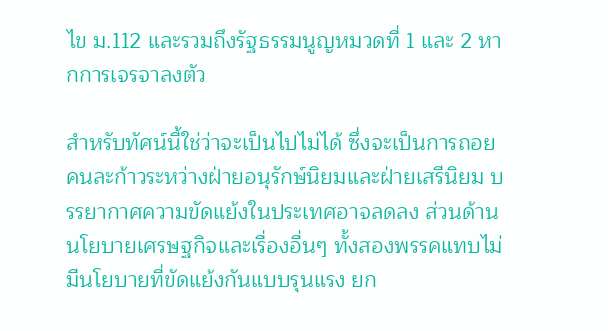ไข ม.112 และรวมถึงรัฐธรรมนูญหมวดที่ 1 และ 2 หากการเจรจาลงตัว

สำหรับทัศน์นี้ใช่ว่าจะเป็นไปไม่ได้ ซึ่งจะเป็นการถอยคนละก้าวระหว่างฝ่ายอนุรักษ์นิยมและฝ่ายเสรีนิยม บรรยากาศความขัดแย้งในประเทศอาจลดลง ส่วนด้านนโยบายเศรษฐกิจและเรื่องอื่นๆ ทั้งสองพรรคแทบไม่มีนโยบายที่ขัดแย้งกันแบบรุนแรง ยก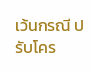เว้นกรณี ปรับโคร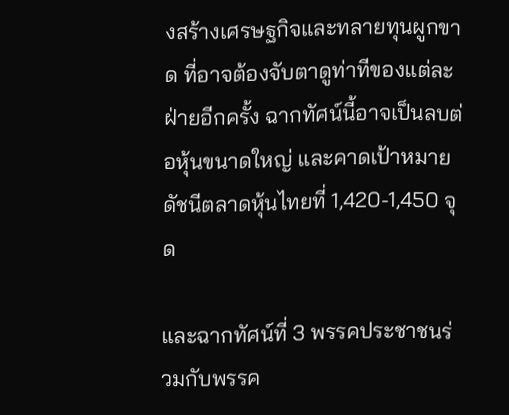งสร้างเศรษฐกิจและทลายทุนผูกขาด ที่อาจต้องจับตาดูท่าทีของแต่ละฝ่ายอีกครั้ง ฉากทัศน์นี้อาจเป็นลบต่อหุ้นขนาดใหญ่ และคาดเป้าหมายดัชนีตลาดหุ้นไทยที่ 1,420-1,450 จุด

และฉากทัศน์ที่ 3 พรรคประชาชนร่วมกับพรรค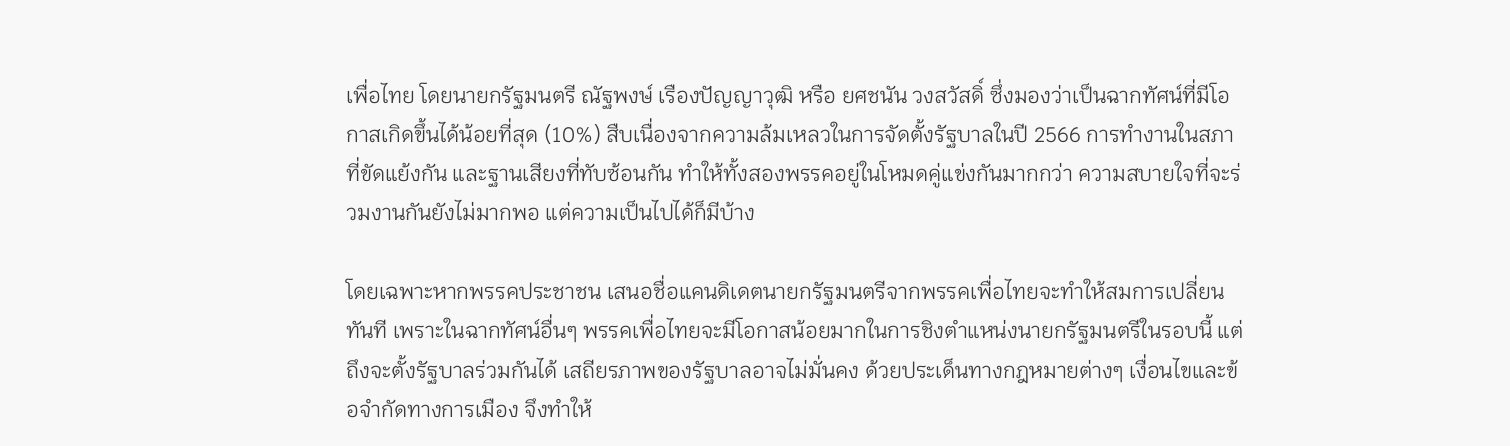เพื่อไทย โดยนายกรัฐมนตรี ณัฐพงษ์ เรืองปัญญาวุฒิ หรือ ยศชนัน วงสวัสดิ์ ซึ่งมองว่าเป็นฉากทัศน์ที่มีโอกาสเกิดขึ้นได้น้อยที่สุด (10%) สืบเนื่องจากความล้มเหลวในการจัดตั้งรัฐบาลในปี 2566 การทำงานในสภาที่ขัดแย้งกัน และฐานเสียงที่ทับซ้อนกัน ทำให้ทั้งสองพรรคอยู่ในโหมดคู่แข่งกันมากกว่า ความสบายใจที่จะร่วมงานกันยังไม่มากพอ แต่ความเป็นไปได้ก็มีบ้าง

โดยเฉพาะหากพรรคประชาชน เสนอชื่อแคนดิเดตนายกรัฐมนตรีจากพรรคเพื่อไทยจะทำให้สมการเปลี่ยนทันที เพราะในฉากทัศน์อื่นๆ พรรคเพื่อไทยจะมีโอกาสน้อยมากในการชิงตำแหน่งนายกรัฐมนตรีในรอบนี้ แต่ถึงจะตั้งรัฐบาลร่วมกันได้ เสถียรภาพของรัฐบาลอาจไม่มั่นคง ด้วยประเด็นทางกฎหมายต่างๆ เงื่อนไขและข้อจำกัดทางการเมือง จึงทำให้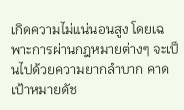เกิดความไม่แน่นอนสูง โดยเฉพาะการผ่านกฎหมายต่างๆ จะเป็นไปด้วยความยากลำบาก คาดเป้าหมายดัช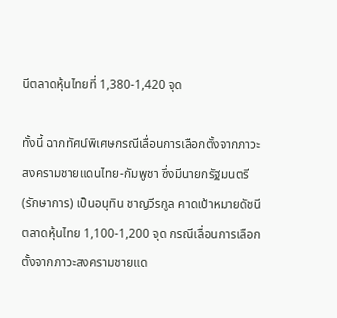นีตลาดหุ้นไทยที่ 1,380-1,420 จุด

ทั้งนี้ ฉากทัศน์พิเศษกรณีเลื่อนการเลือกตั้งจากภาวะสงครามชายแดนไทย-กัมพูชา ซึ่งมีนายกรัฐมนตรี(รักษาการ) เป็นอนุทิน ชาญวีรกูล คาดเป้าหมายดัชนีตลาดหุ้นไทย 1,100-1,200 จุด กรณีเลื่อนการเลือกตั้งจากภาวะสงครามชายแด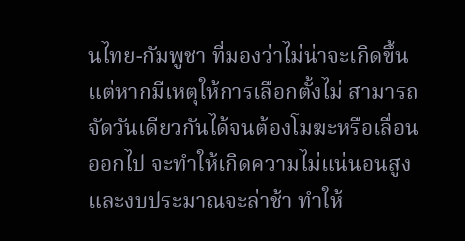นไทย-กัมพูชา ที่มองว่าไม่น่าจะเกิดขึ้น แต่หากมีเหตุให้การเลือกตั้งไม่ สามารถจัดวันเดียวกันได้จนต้องโมฆะหรือเลื่อนออกไป จะทำให้เกิดความไม่แน่นอนสูง และงบประมาณจะล่าช้า ทำให้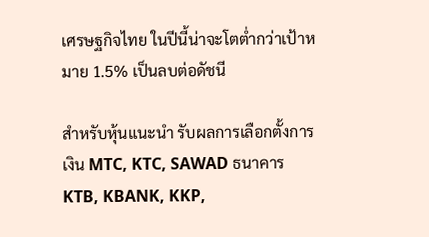เศรษฐกิจไทย ในปีนี้น่าจะโตต่ำกว่าเป้าหมาย 1.5% เป็นลบต่อดัชนี

สำหรับหุ้นแนะนำ รับผลการเลือกตั้งการเงิน MTC, KTC, SAWAD ธนาคาร  KTB, KBANK, KKP,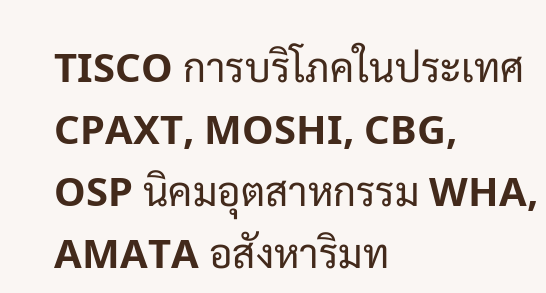TISCO การบริโภคในประเทศ CPAXT, MOSHI, CBG, OSP นิคมอุตสาหกรรม WHA, AMATA อสังหาริมท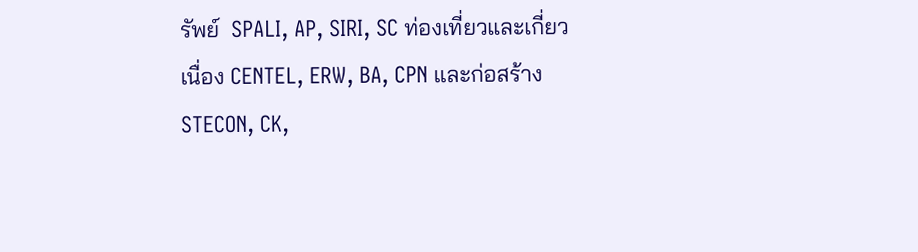รัพย์  SPALI, AP, SIRI, SC ท่องเที่ยวและเกี่ยวเนื่อง CENTEL, ERW, BA, CPN และก่อสร้าง STECON, CK,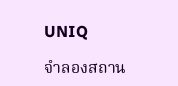UNIQ

จำลองสถาน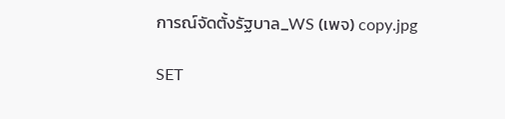การณ์จัดตั้งรัฐบาล_WS (เพจ) copy.jpg

SET